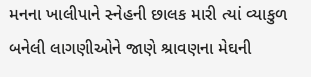મનના ખાલીપાને સ્નેહની છાલક મારી ત્યાં વ્યાકુળ બનેલી લાગણીઓને જાણે શ્રાવણના મેઘની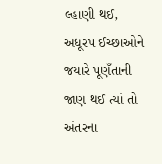લ્હાણી થઈ,
અધૂરપ ઈચ્છાઓને જયારે પૂણઁતાની જાણ થઈ ત્યાં તો અંતરના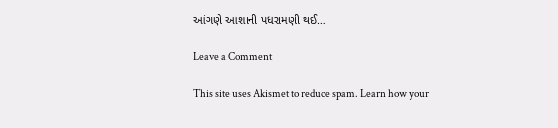આંગણે આશાની પધરામણી થઈ…

Leave a Comment

This site uses Akismet to reduce spam. Learn how your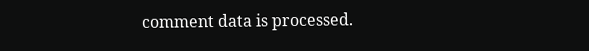comment data is processed.